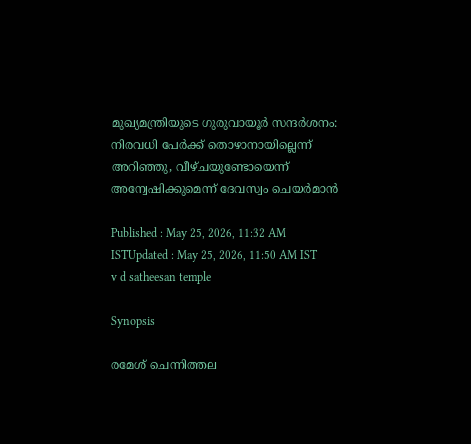മുഖ്യമന്ത്രിയുടെ ഗുരുവായൂർ സന്ദർശനം: നിരവധി പേർക്ക് തൊഴാനായില്ലെന്ന് അറിഞ്ഞു, വീഴ്ചയുണ്ടോയെന്ന് അന്വേഷിക്കുമെന്ന് ദേവസ്വം ചെയർമാൻ

Published : May 25, 2026, 11:32 AM ISTUpdated : May 25, 2026, 11:50 AM IST
v d satheesan temple

Synopsis

രമേശ്‌ ചെന്നിത്തല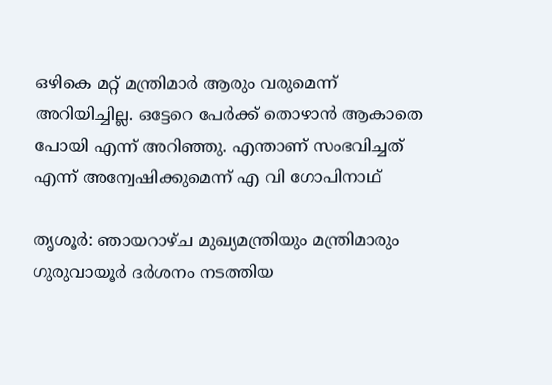ഒഴികെ മറ്റ് മന്ത്രിമാർ ആരും വരുമെന്ന് അറിയിച്ചില്ല. ഒട്ടേറെ പേർക്ക് തൊഴാൻ ആകാതെ പോയി എന്ന് അറിഞ്ഞു. എന്താണ് സംഭവിച്ചത് എന്ന് അന്വേഷിക്കുമെന്ന് എ വി ഗോപിനാഥ്

തൃശൂർ: ഞായറാഴ്ച മുഖ്യമന്ത്രിയും മന്ത്രിമാരും ഗുരുവായൂർ ദർശനം നടത്തിയ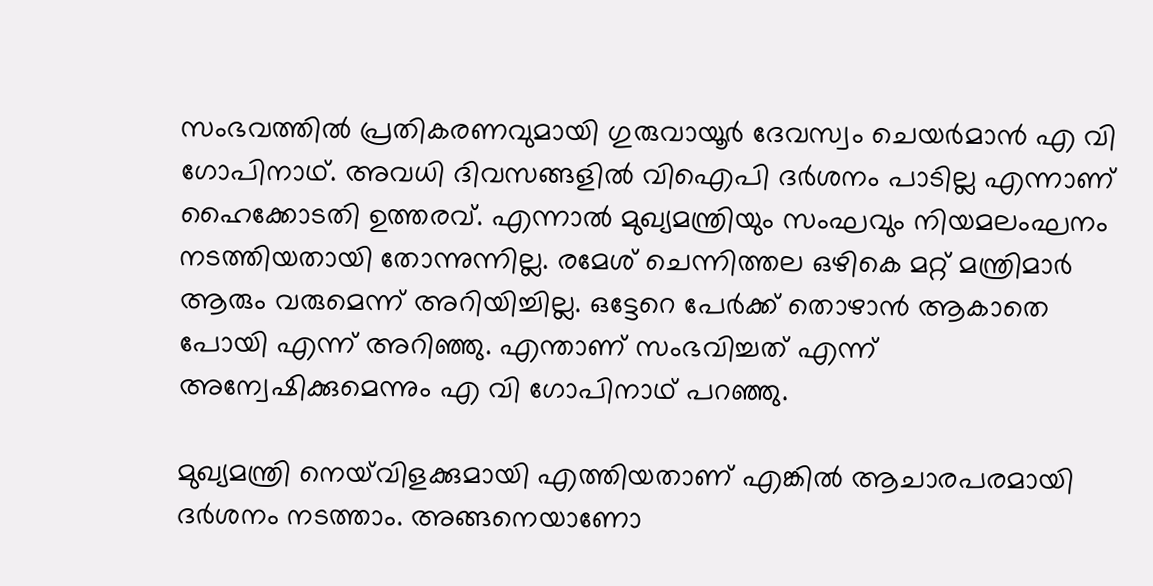സംഭവത്തിൽ പ്രതികരണവുമായി ഗുരുവായൂർ ദേവസ്വം ചെയർമാൻ എ വി ഗോപിനാഥ്‌. അവധി ദിവസങ്ങളിൽ വിഐപി ദർശനം പാടില്ല എന്നാണ് ഹൈക്കോടതി ഉത്തരവ്. എന്നാൽ മുഖ്യമന്ത്രിയും സംഘവും നിയമലംഘനം നടത്തിയതായി തോന്നുന്നില്ല. രമേശ്‌ ചെന്നിത്തല ഒഴികെ മറ്റ് മന്ത്രിമാർ ആരും വരുമെന്ന് അറിയിച്ചില്ല. ഒട്ടേറെ പേർക്ക് തൊഴാൻ ആകാതെ പോയി എന്ന് അറിഞ്ഞു. എന്താണ് സംഭവിച്ചത് എന്ന് അന്വേഷിക്കുമെന്നും എ വി ഗോപിനാഥ് പറഞ്ഞു.

മുഖ്യമന്ത്രി നെയ്‌വിളക്കുമായി എത്തിയതാണ് എങ്കിൽ ആചാരപരമായി ദർശനം നടത്താം. അങ്ങനെയാണോ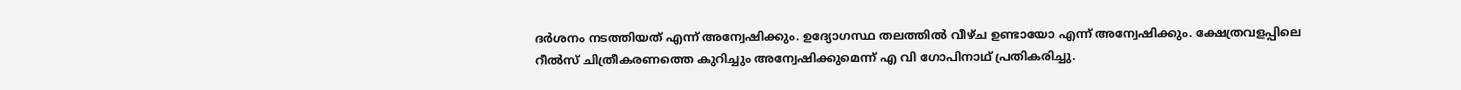ദർശനം നടത്തിയത് എന്ന് അന്വേഷിക്കും. ഉദ്യോഗസ്ഥ തലത്തിൽ വീഴ്ച ഉണ്ടായോ എന്ന് അന്വേഷിക്കും. ക്ഷേത്രവളപ്പിലെ റീൽസ് ചിത്രീകരണത്തെ കുറിച്ചും അന്വേഷിക്കുമെന്ന് എ വി ഗോപിനാഥ്‌ പ്രതികരിച്ചു.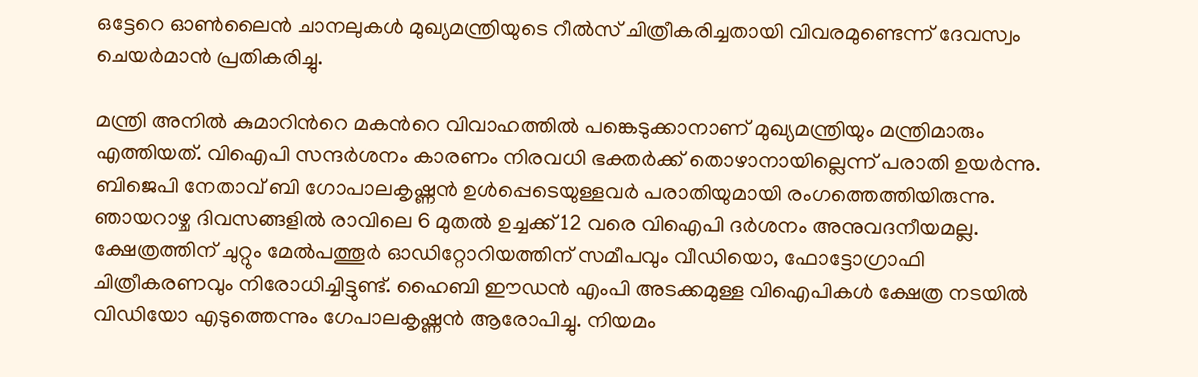ഒട്ടേറെ ഓൺലൈൻ ചാനലുകൾ മുഖ്യമന്ത്രിയുടെ റീൽസ് ചിത്രീകരിച്ചതായി വിവരമുണ്ടെന്ന് ദേവസ്വം ചെയർമാൻ പ്രതികരിച്ചു.

മന്ത്രി അനിൽ കുമാറിന്‍റെ മകന്‍റെ വിവാഹത്തിൽ പങ്കെടുക്കാനാണ് മുഖ്യമന്ത്രിയും മന്ത്രിമാരും എത്തിയത്. വിഐപി സന്ദർശനം കാരണം നിരവധി ഭക്തർക്ക് തൊഴാനായില്ലെന്ന് പരാതി ഉയർന്നു. ബിജെപി നേതാവ് ബി ഗോപാലകൃഷ്ണൻ ഉൾപ്പെടെയുള്ളവർ പരാതിയുമായി രംഗത്തെത്തിയിരുന്നു. ഞായറാഴ്ച ദിവസങ്ങളിൽ രാവിലെ 6 മുതൽ ഉച്ചക്ക് 12 വരെ വിഐപി ദർശനം അനുവദനീയമല്ല. ക്ഷേത്രത്തിന് ചുറ്റും മേൽപത്തൂർ ഓഡിറ്റോറിയത്തിന് സമീപവും വീഡിയൊ, ഫോട്ടോഗ്രാഫി ചിത്രീകരണവും നിരോധിച്ചിട്ടുണ്ട്. ഹൈബി ഈഡൻ എംപി അടക്കമുള്ള വിഐപികൾ ക്ഷേത്ര നടയിൽ വിഡിയോ എടുത്തെന്നും ഗേപാലകൃഷ്ണൻ ആരോപിച്ചു. നിയമം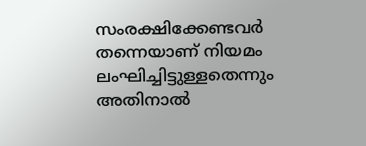സംരക്ഷിക്കേണ്ടവർ തന്നെയാണ് നിയമം ലംഘിച്ചിട്ടുള്ളതെന്നും അതിനാൽ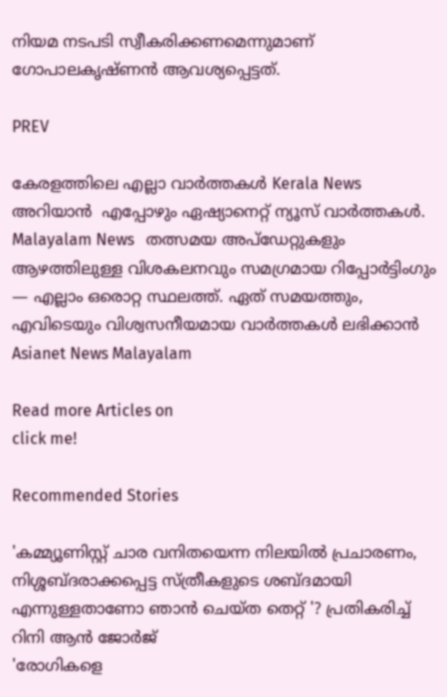നിയമ നടപടി സ്വീകരിക്കണമെന്നുമാണ് ഗോപാലകൃഷ്ണൻ ആവശ്യപ്പെട്ടത്.

PREV

കേരളത്തിലെ എല്ലാ വാർത്തകൾ Kerala News അറിയാൻ  എപ്പോഴും ഏഷ്യാനെറ്റ് ന്യൂസ് വാർത്തകൾ.  Malayalam News   തത്സമയ അപ്‌ഡേറ്റുകളും ആഴത്തിലുള്ള വിശകലനവും സമഗ്രമായ റിപ്പോർട്ടിംഗും — എല്ലാം ഒരൊറ്റ സ്ഥലത്ത്. ഏത് സമയത്തും, എവിടെയും വിശ്വസനീയമായ വാർത്തകൾ ലഭിക്കാൻ Asianet News Malayalam

Read more Articles on
click me!

Recommended Stories

'കമ്മ്യൂണിസ്റ്റ് ചാര വനിതയെന്ന നിലയിൽ പ്രചാരണം, നിശ്ശബ്ദരാക്കപ്പെട്ട സ്ത്രീകളുടെ ശബ്ദമായി എന്നുള്ളതാണോ ഞാൻ ചെയ്ത തെറ്റ് '? പ്രതികരിച്ച് റിനി ആൻ ജോർജ്
'രോഗികളെ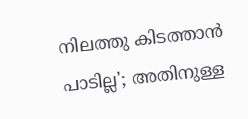നിലത്തു കിടത്താൻ പാടില്ല'; അതിനുള്ള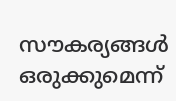സൗകര്യങ്ങൾ ഒരുക്കുമെന്ന്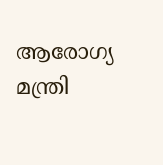ആരോഗ്യ മന്ത്രി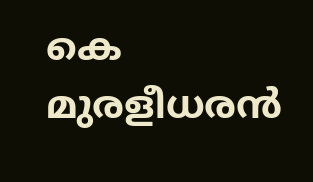കെ മുരളീധരൻ